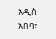አዲስ አበባ፣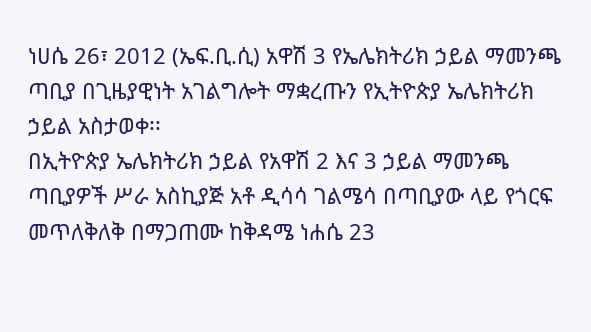ነሀሴ 26፣ 2012 (ኤፍ.ቢ.ሲ) አዋሽ 3 የኤሌክትሪክ ኃይል ማመንጫ ጣቢያ በጊዜያዊነት አገልግሎት ማቋረጡን የኢትዮጵያ ኤሌክትሪክ ኃይል አስታወቀ፡፡
በኢትዮጵያ ኤሌክትሪክ ኃይል የአዋሽ 2 እና 3 ኃይል ማመንጫ ጣቢያዎች ሥራ አስኪያጅ አቶ ዲሳሳ ገልሜሳ በጣቢያው ላይ የጎርፍ መጥለቅለቅ በማጋጠሙ ከቅዳሜ ነሐሴ 23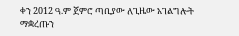ቀን 2012 ዓ.ም ጀምሮ ጣቢያው ለጊዜው አገልግሎት ማቋረጡን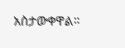አስታውቀዋል፡፡